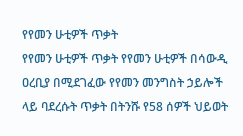የየመን ሁቲዎች ጥቃት
የየመን ሁቲዎች ጥቃት የየመን ሁቲዎች በሳውዲ ዐረቢያ በሚደገፈው የየመን መንግስት ኃይሎች ላይ ባደረሱት ጥቃት በትንሹ የ58 ሰዎች ህይወት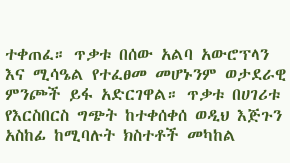ተቀጠፈ። ጥቃቱ በሰው አልባ አውሮፕላን እና ሚሳዔል የተፈፀመ መሆኑንም ወታደራዊ ምንጮች ይፋ አድርገዋል። ጥቃቱ በሀገሪቱ የእርስበርስ ግጭት ከተቀሰቀሰ ወዲህ እጅጉን አስከፊ ከሚባሉት ክስተቶች መካከል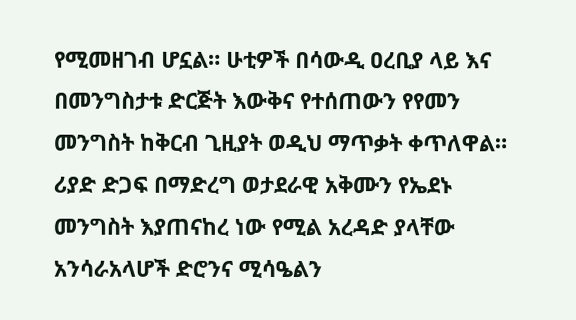የሚመዘገብ ሆኗል። ሁቲዎች በሳውዲ ዐረቢያ ላይ እና በመንግስታቱ ድርጅት እውቅና የተሰጠውን የየመን መንግስት ከቅርብ ጊዚያት ወዲህ ማጥቃት ቀጥለዋል። ሪያድ ድጋፍ በማድረግ ወታደራዊ አቅሙን የኤደኑ መንግስት እያጠናከረ ነው የሚል አረዳድ ያላቸው አንሳራአላሆች ድሮንና ሚሳዔልን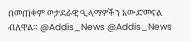በመጠቀም ወታደራዊ ዒላማዎችን አውድመናል ብለዋል። @Addis_News @Addis_News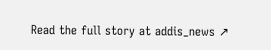Read the full story at addis_news ↗